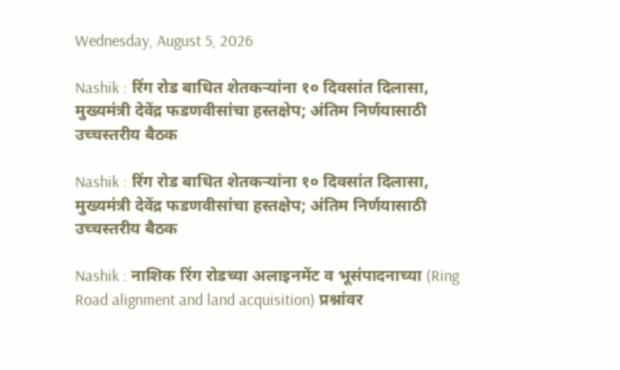Wednesday, August 5, 2026

Nashik : रिंग रोड बाधित शेतकऱ्यांना १० दिवसांत दिलासा, मुख्यमंत्री देवेंद्र फडणवीसांचा हस्तक्षेप; अंतिम निर्णयासाठी उच्चस्तरीय बैठक

Nashik : रिंग रोड बाधित शेतकऱ्यांना १० दिवसांत दिलासा, मुख्यमंत्री देवेंद्र फडणवीसांचा हस्तक्षेप; अंतिम निर्णयासाठी उच्चस्तरीय बैठक

Nashik : नाशिक रिंग रोडच्या अलाइनमेंट व भूसंपादनाच्या (Ring Road alignment and land acquisition) प्रश्नांवर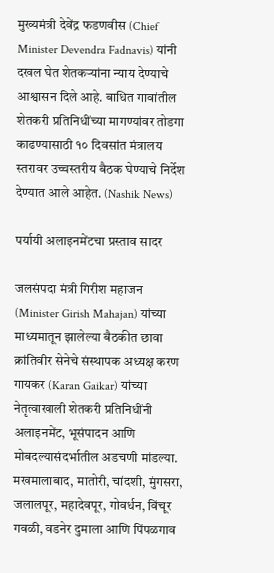मुख्यमंत्री देवेंद्र फडणवीस (Chief Minister Devendra Fadnavis) यांनी दखल घेत शेतकऱ्यांना न्याय देण्याचे आश्वासन दिले आहे. बाधित गावांतील शेतकरी प्रतिनिधींच्या मागण्यांवर तोडगा काढण्यासाठी १० दिवसांत मंत्रालय स्तरावर उच्चस्तरीय बैठक घेण्याचे निर्देश देण्यात आले आहेत. (Nashik News)

पर्यायी अलाइनमेंटचा प्रस्ताव सादर

जलसंपदा मंत्री गिरीश महाजन (Minister Girish Mahajan) यांच्या माध्यमातून झालेल्या बैठकीत छावा क्रांतिवीर सेनेचे संस्थापक अध्यक्ष करण गायकर (Karan Gaikar) यांच्या नेतृत्वाखाली शेतकरी प्रतिनिधींनी अलाइनमेंट, भूसंपादन आणि मोबदल्यासंदर्भातील अडचणी मांडल्या. मखमालाबाद, मातोरी, चांदशी, मुंगसरा, जलालपूर, महादेवपूर, गोवर्धन, विंचूर गवळी, वडनेर दुमाला आणि पिंपळगाव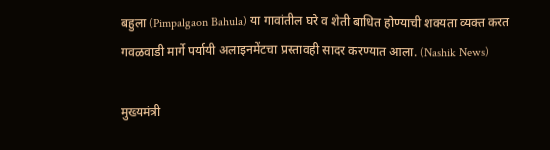बहुला (Pimpalgaon Bahula) या गावांतील घरे व शेती बाधित होण्याची शक्यता व्यक्त करत गवळवाडी मार्गे पर्यायी अलाइनमेंटचा प्रस्तावही सादर करण्यात आला. (Nashik News)

मुख्यमंत्री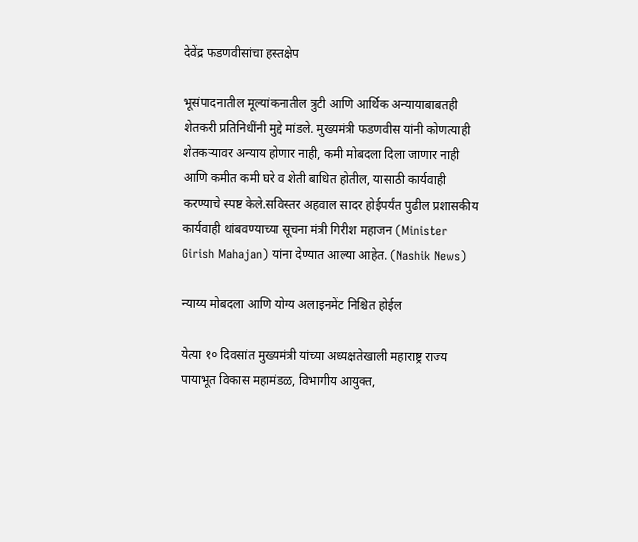देवेंद्र फडणवीसांचा हस्तक्षेप

भूसंपादनातील मूल्यांकनातील त्रुटी आणि आर्थिक अन्यायाबाबतही शेतकरी प्रतिनिधींनी मुद्दे मांडले. मुख्यमंत्री फडणवीस यांनी कोणत्याही शेतकऱ्यावर अन्याय होणार नाही, कमी मोबदला दिला जाणार नाही आणि कमीत कमी घरे व शेती बाधित होतील, यासाठी कार्यवाही करण्याचे स्पष्ट केले.सविस्तर अहवाल सादर होईपर्यंत पुढील प्रशासकीय कार्यवाही थांबवण्याच्या सूचना मंत्री गिरीश महाजन (Minister Girish Mahajan) यांना देण्यात आल्या आहेत. (Nashik News)

न्याय्य मोबदला आणि योग्य अलाइनमेंट निश्चित होईल

येत्या १० दिवसांत मुख्यमंत्री यांच्या अध्यक्षतेखाली महाराष्ट्र राज्य पायाभूत विकास महामंडळ, विभागीय आयुक्त,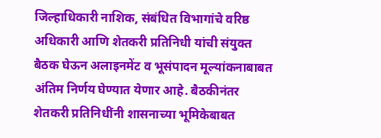जिल्हाधिकारी नाशिक, संबंधित विभागांचे वरिष्ठ अधिकारी आणि शेतकरी प्रतिनिधी यांची संयुक्त बैठक घेऊन अलाइनमेंट व भूसंपादन मूल्यांकनाबाबत अंतिम निर्णय घेण्यात येणार आहे. बैठकीनंतर शेतकरी प्रतिनिधींनी शासनाच्या भूमिकेबाबत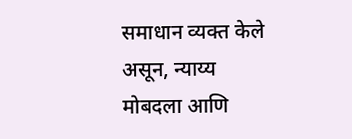समाधान व्यक्त केले असून, न्याय्य मोबदला आणि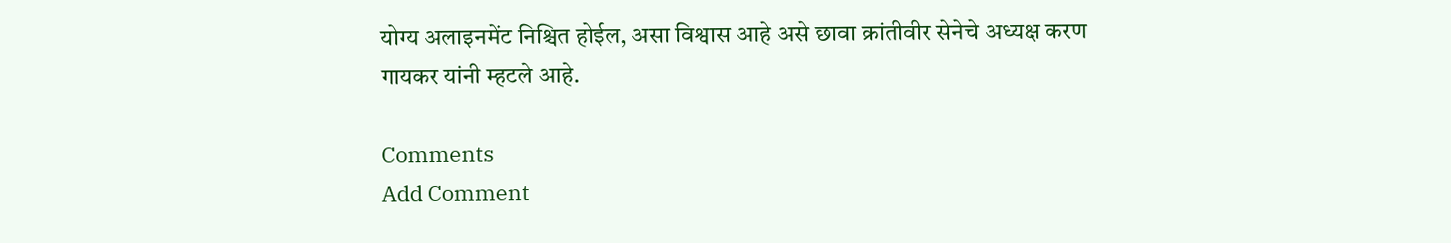योग्य अलाइनमेंट निश्चित होईल, असा विश्वास आहे असे छावा क्रांतीवीर सेनेचे अध्यक्ष करण गायकर यांनी म्हटले आहे.

Comments
Add Comment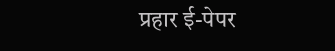प्रहार ई-पेपर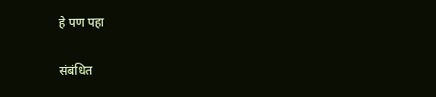हे पण पहा


संबंधित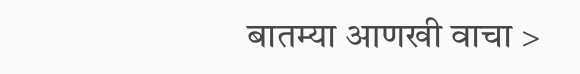बातम्या आणखी वाचा >